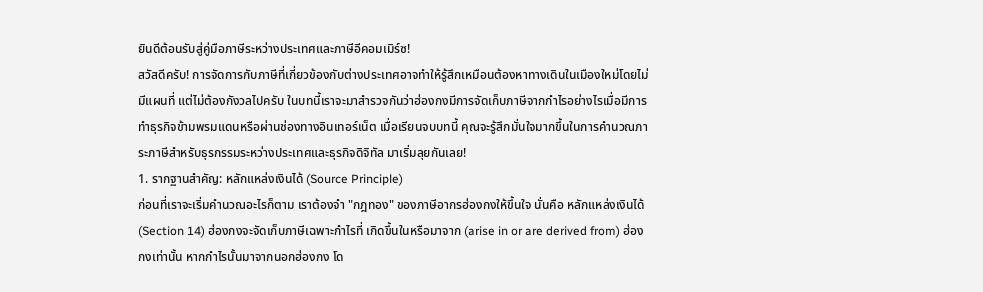ยินดีต้อนรับสู่คู่มือภาษีระหว่างประเทศและภาษีอีคอมเมิร์ซ!
สวัสดีครับ! การจัดการกับภาษีที่เกี่ยวข้องกับต่างประเทศอาจทำให้รู้สึกเหมือนต้องหาทางเดินในเมืองใหม่โดยไม่มีแผนที่ แต่ไม่ต้องกังวลไปครับ ในบทนี้เราจะมาสำรวจกันว่าฮ่องกงมีการจัดเก็บภาษีจากกำไรอย่างไรเมื่อมีการทำธุรกิจข้ามพรมแดนหรือผ่านช่องทางอินเทอร์เน็ต เมื่อเรียนจบบทนี้ คุณจะรู้สึกมั่นใจมากขึ้นในการคำนวณภาระภาษีสำหรับธุรกรรมระหว่างประเทศและธุรกิจดิจิทัล มาเริ่มลุยกันเลย!
1. รากฐานสำคัญ: หลักแหล่งเงินได้ (Source Principle)
ก่อนที่เราจะเริ่มคำนวณอะไรก็ตาม เราต้องจำ "กฎทอง" ของภาษีอากรฮ่องกงให้ขึ้นใจ นั่นคือ หลักแหล่งเงินได้ (Section 14) ฮ่องกงจะจัดเก็บภาษีเฉพาะกำไรที่ เกิดขึ้นในหรือมาจาก (arise in or are derived from) ฮ่องกงเท่านั้น หากกำไรนั้นมาจากนอกฮ่องกง โด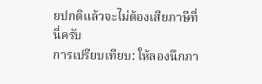ยปกติแล้วจะไม่ต้องเสียภาษีที่นี่ครับ
การเปรียบเทียบ: ให้ลองนึกภา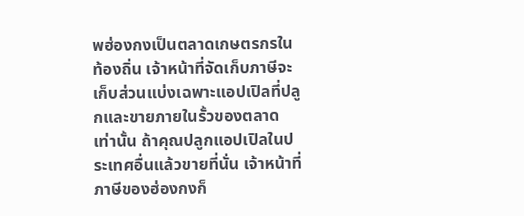พฮ่องกงเป็นตลาดเกษตรกรในท้องถิ่น เจ้าหน้าที่จัดเก็บภาษีจะเก็บส่วนแบ่งเฉพาะแอปเปิลที่ปลูกและขายภายในรั้วของตลาดเท่านั้น ถ้าคุณปลูกแอปเปิลในประเทศอื่นแล้วขายที่นั่น เจ้าหน้าที่ภาษีของฮ่องกงก็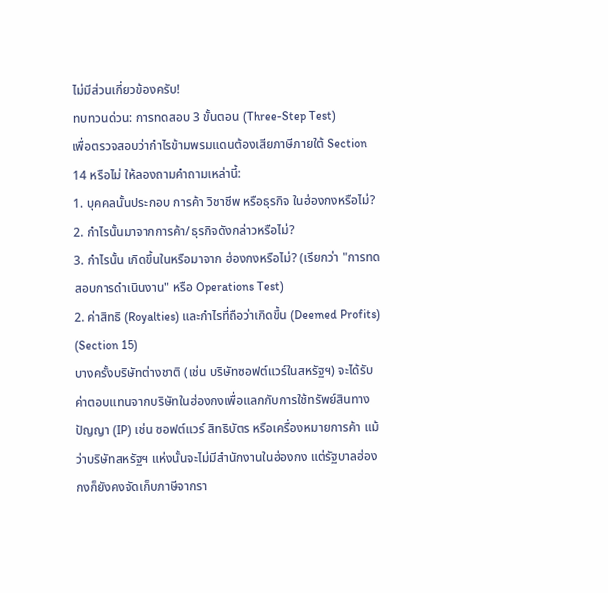ไม่มีส่วนเกี่ยวข้องครับ!
ทบทวนด่วน: การทดสอบ 3 ขั้นตอน (Three-Step Test)
เพื่อตรวจสอบว่ากำไรข้ามพรมแดนต้องเสียภาษีภายใต้ Section 14 หรือไม่ ให้ลองถามคำถามเหล่านี้:
1. บุคคลนั้นประกอบ การค้า วิชาชีพ หรือธุรกิจ ในฮ่องกงหรือไม่?
2. กำไรนั้นมาจากการค้า/ธุรกิจดังกล่าวหรือไม่?
3. กำไรนั้น เกิดขึ้นในหรือมาจาก ฮ่องกงหรือไม่? (เรียกว่า "การทดสอบการดำเนินงาน" หรือ Operations Test)
2. ค่าสิทธิ (Royalties) และกำไรที่ถือว่าเกิดขึ้น (Deemed Profits) (Section 15)
บางครั้งบริษัทต่างชาติ (เช่น บริษัทซอฟต์แวร์ในสหรัฐฯ) จะได้รับค่าตอบแทนจากบริษัทในฮ่องกงเพื่อแลกกับการใช้ทรัพย์สินทางปัญญา (IP) เช่น ซอฟต์แวร์ สิทธิบัตร หรือเครื่องหมายการค้า แม้ว่าบริษัทสหรัฐฯ แห่งนั้นจะไม่มีสำนักงานในฮ่องกง แต่รัฐบาลฮ่องกงก็ยังคงจัดเก็บภาษีจากรา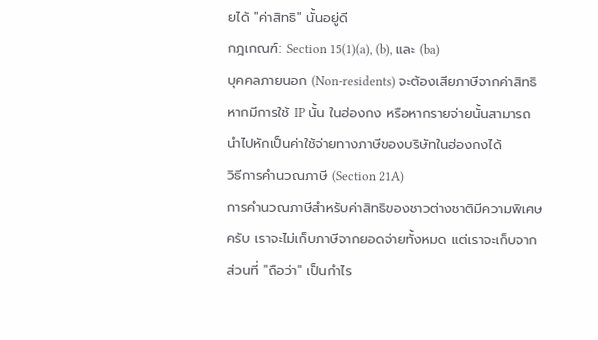ยได้ "ค่าสิทธิ" นั้นอยู่ดี
กฎเกณฑ์: Section 15(1)(a), (b), และ (ba)
บุคคลภายนอก (Non-residents) จะต้องเสียภาษีจากค่าสิทธิหากมีการใช้ IP นั้น ในฮ่องกง หรือหากรายจ่ายนั้นสามารถนำไปหักเป็นค่าใช้จ่ายทางภาษีของบริษัทในฮ่องกงได้
วิธีการคำนวณภาษี (Section 21A)
การคำนวณภาษีสำหรับค่าสิทธิของชาวต่างชาติมีความพิเศษครับ เราจะไม่เก็บภาษีจากยอดจ่ายทั้งหมด แต่เราจะเก็บจากส่วนที่ "ถือว่า" เป็นกำไร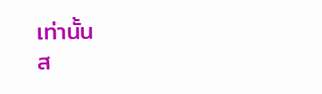เท่านั้น
ส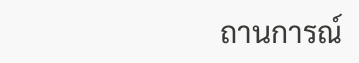ถานการณ์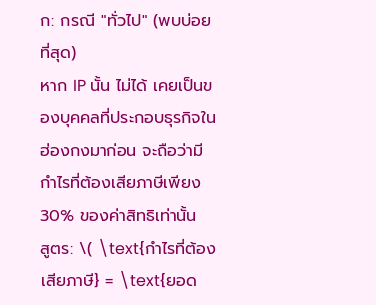ก: กรณี "ทั่วไป" (พบบ่อยที่สุด)
หาก IP นั้น ไม่ได้ เคยเป็นของบุคคลที่ประกอบธุรกิจในฮ่องกงมาก่อน จะถือว่ามีกำไรที่ต้องเสียภาษีเพียง 30% ของค่าสิทธิเท่านั้น
สูตร: \( \text{กำไรที่ต้องเสียภาษี} = \text{ยอด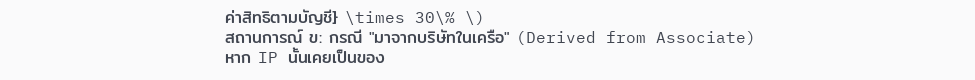ค่าสิทธิตามบัญชี} \times 30\% \)
สถานการณ์ ข: กรณี "มาจากบริษัทในเครือ" (Derived from Associate)
หาก IP นั้นเคยเป็นของ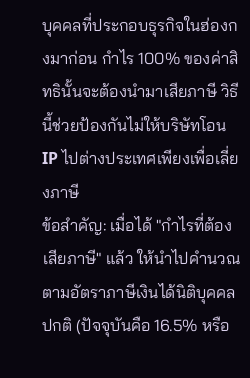บุคคลที่ประกอบธุรกิจในฮ่องกงมาก่อน กำไร 100% ของค่าสิทธินั้นจะต้องนำมาเสียภาษี วิธีนี้ช่วยป้องกันไม่ให้บริษัทโอน IP ไปต่างประเทศเพียงเพื่อเลี่ยงภาษี
ข้อสำคัญ: เมื่อได้ "กำไรที่ต้องเสียภาษี" แล้ว ให้นำไปคำนวณตามอัตราภาษีเงินได้นิติบุคคลปกติ (ปัจจุบันคือ 16.5% หรือ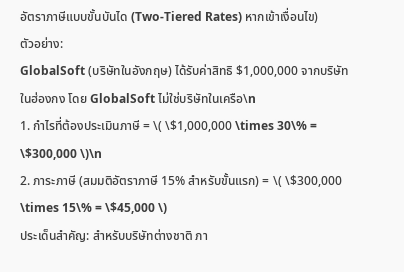อัตราภาษีแบบขั้นบันได (Two-Tiered Rates) หากเข้าเงื่อนไข)
ตัวอย่าง:
GlobalSoft (บริษัทในอังกฤษ) ได้รับค่าสิทธิ $1,000,000 จากบริษัทในฮ่องกง โดย GlobalSoft ไม่ใช่บริษัทในเครือ\n
1. กำไรที่ต้องประเมินภาษี = \( \$1,000,000 \times 30\% = \$300,000 \)\n
2. ภาระภาษี (สมมติอัตราภาษี 15% สำหรับขั้นแรก) = \( \$300,000 \times 15\% = \$45,000 \)
ประเด็นสำคัญ: สำหรับบริษัทต่างชาติ ภา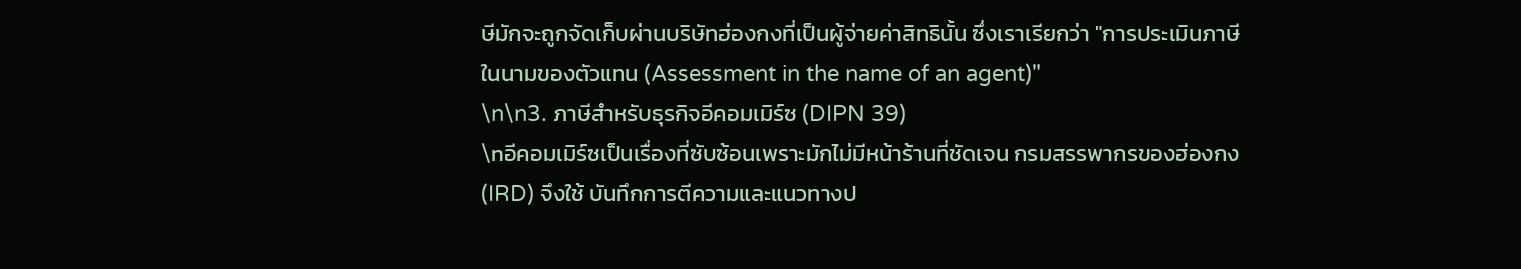ษีมักจะถูกจัดเก็บผ่านบริษัทฮ่องกงที่เป็นผู้จ่ายค่าสิทธินั้น ซึ่งเราเรียกว่า "การประเมินภาษีในนามของตัวแทน (Assessment in the name of an agent)"
\n\n3. ภาษีสำหรับธุรกิจอีคอมเมิร์ซ (DIPN 39)
\nอีคอมเมิร์ซเป็นเรื่องที่ซับซ้อนเพราะมักไม่มีหน้าร้านที่ชัดเจน กรมสรรพากรของฮ่องกง (IRD) จึงใช้ บันทึกการตีความและแนวทางป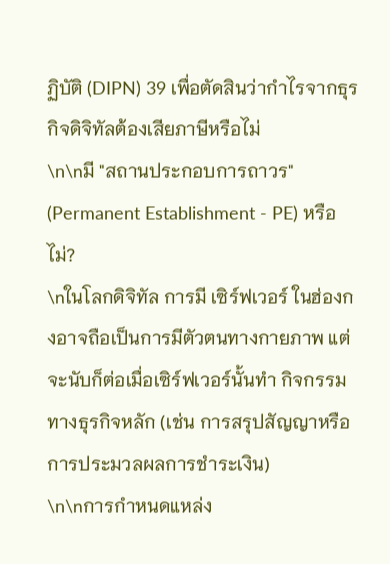ฏิบัติ (DIPN) 39 เพื่อตัดสินว่ากำไรจากธุรกิจดิจิทัลต้องเสียภาษีหรือไม่
\n\nมี "สถานประกอบการถาวร" (Permanent Establishment - PE) หรือไม่?
\nในโลกดิจิทัล การมี เซิร์ฟเวอร์ ในฮ่องกงอาจถือเป็นการมีตัวตนทางกายภาพ แต่จะนับก็ต่อเมื่อเซิร์ฟเวอร์นั้นทำ กิจกรรมทางธุรกิจหลัก (เช่น การสรุปสัญญาหรือการประมวลผลการชำระเงิน)
\n\nการกำหนดแหล่ง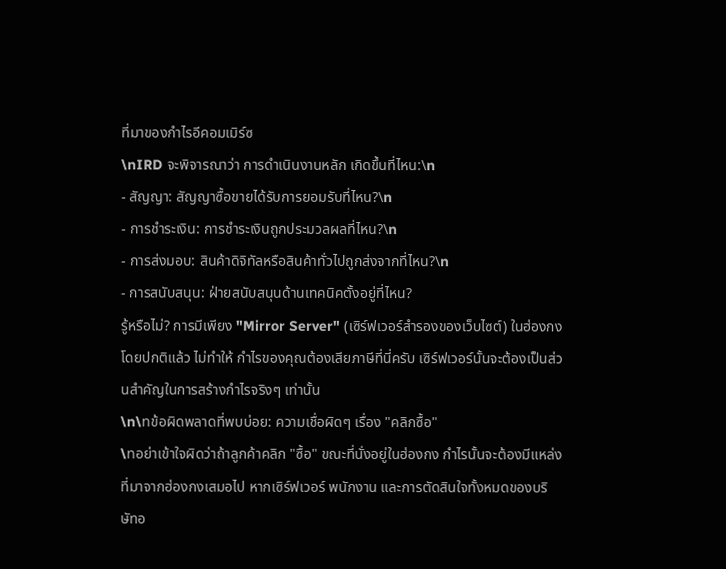ที่มาของกำไรอีคอมเมิร์ซ
\nIRD จะพิจารณาว่า การดำเนินงานหลัก เกิดขึ้นที่ไหน:\n
- สัญญา: สัญญาซื้อขายได้รับการยอมรับที่ไหน?\n
- การชำระเงิน: การชำระเงินถูกประมวลผลที่ไหน?\n
- การส่งมอบ: สินค้าดิจิทัลหรือสินค้าทั่วไปถูกส่งจากที่ไหน?\n
- การสนับสนุน: ฝ่ายสนับสนุนด้านเทคนิคตั้งอยู่ที่ไหน?
รู้หรือไม่? การมีเพียง "Mirror Server" (เซิร์ฟเวอร์สำรองของเว็บไซต์) ในฮ่องกง โดยปกติแล้ว ไม่ทำให้ กำไรของคุณต้องเสียภาษีที่นี่ครับ เซิร์ฟเวอร์นั้นจะต้องเป็นส่วนสำคัญในการสร้างกำไรจริงๆ เท่านั้น
\n\nข้อผิดพลาดที่พบบ่อย: ความเชื่อผิดๆ เรื่อง "คลิกซื้อ"
\nอย่าเข้าใจผิดว่าถ้าลูกค้าคลิก "ซื้อ" ขณะที่นั่งอยู่ในฮ่องกง กำไรนั้นจะต้องมีแหล่งที่มาจากฮ่องกงเสมอไป หากเซิร์ฟเวอร์ พนักงาน และการตัดสินใจทั้งหมดของบริษัทอ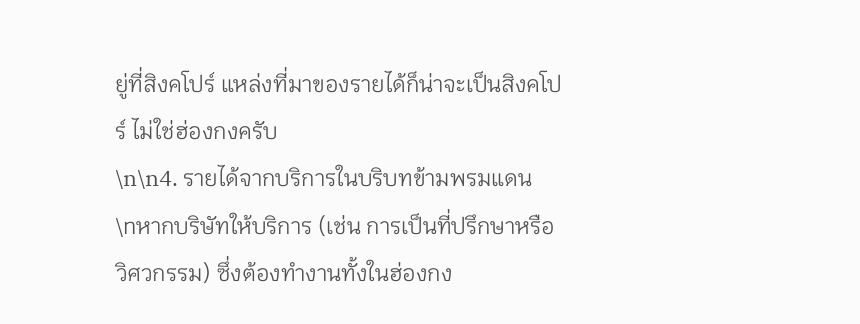ยู่ที่สิงคโปร์ แหล่งที่มาของรายได้ก็น่าจะเป็นสิงคโปร์ ไม่ใช่ฮ่องกงครับ
\n\n4. รายได้จากบริการในบริบทข้ามพรมแดน
\nหากบริษัทให้บริการ (เช่น การเป็นที่ปรึกษาหรือวิศวกรรม) ซึ่งต้องทำงานทั้งในฮ่องกง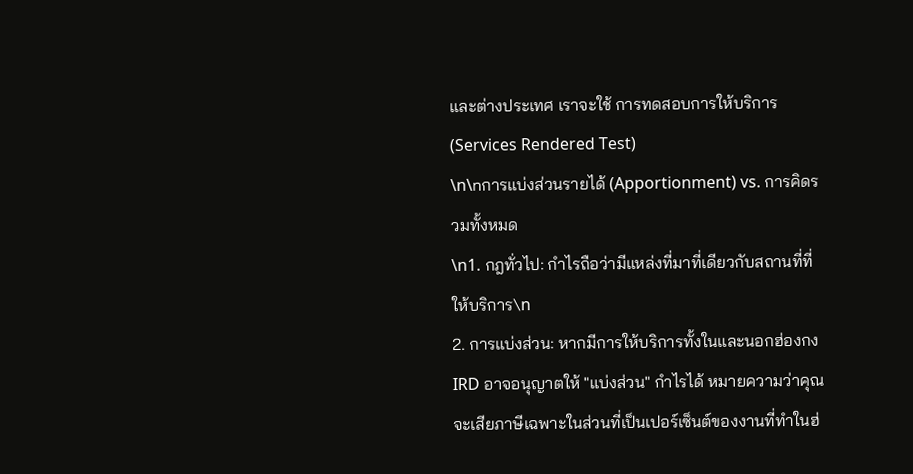และต่างประเทศ เราจะใช้ การทดสอบการให้บริการ (Services Rendered Test)
\n\nการแบ่งส่วนรายได้ (Apportionment) vs. การคิดรวมทั้งหมด
\n1. กฎทั่วไป: กำไรถือว่ามีแหล่งที่มาที่เดียวกับสถานที่ที่ให้บริการ\n
2. การแบ่งส่วน: หากมีการให้บริการทั้งในและนอกฮ่องกง IRD อาจอนุญาตให้ "แบ่งส่วน" กำไรได้ หมายความว่าคุณจะเสียภาษีเฉพาะในส่วนที่เป็นเปอร์เซ็นต์ของงานที่ทำในฮ่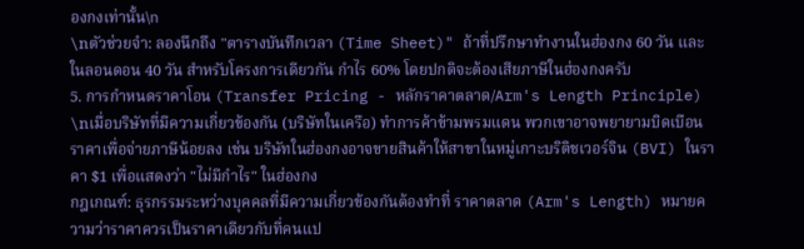องกงเท่านั้น\n
\nตัวช่วยจำ: ลองนึกถึง "ตารางบันทึกเวลา (Time Sheet)" ถ้าที่ปรึกษาทำงานในฮ่องกง 60 วัน และในลอนดอน 40 วัน สำหรับโครงการเดียวกัน กำไร 60% โดยปกติจะต้องเสียภาษีในฮ่องกงครับ
5. การกำหนดราคาโอน (Transfer Pricing - หลักราคาตลาด/Arm's Length Principle)
\nเมื่อบริษัทที่มีความเกี่ยวข้องกัน (บริษัทในเครือ) ทำการค้าข้ามพรมแดน พวกเขาอาจพยายามบิดเบือนราคาเพื่อจ่ายภาษีน้อยลง เช่น บริษัทในฮ่องกงอาจขายสินค้าให้สาขาในหมู่เกาะบริติชเวอร์จิน (BVI) ในราคา $1 เพื่อแสดงว่า "ไม่มีกำไร" ในฮ่องกง
กฎเกณฑ์: ธุรกรรมระหว่างบุคคลที่มีความเกี่ยวข้องกันต้องทำที่ ราคาตลาด (Arm's Length) หมายความว่าราคาควรเป็นราคาเดียวกับที่คนแป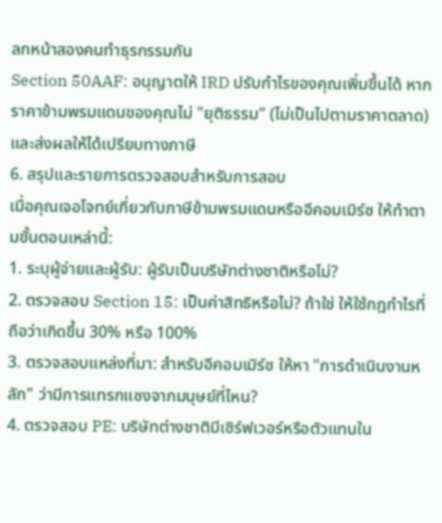ลกหน้าสองคนทำธุรกรรมกัน
Section 50AAF: อนุญาตให้ IRD ปรับกำไรของคุณเพิ่มขึ้นได้ หากราคาข้ามพรมแดนของคุณไม่ "ยุติธรรม" (ไม่เป็นไปตามราคาตลาด) และส่งผลให้ได้เปรียบทางภาษี
6. สรุปและรายการตรวจสอบสำหรับการสอบ
เมื่อคุณเจอโจทย์เกี่ยวกับภาษีข้ามพรมแดนหรืออีคอมเมิร์ซ ให้ทำตามขั้นตอนเหล่านี้:
1. ระบุผู้จ่ายและผู้รับ: ผู้รับเป็นบริษัทต่างชาติหรือไม่?
2. ตรวจสอบ Section 15: เป็นค่าสิทธิหรือไม่? ถ้าใช่ ให้ใช้กฎกำไรที่ถือว่าเกิดขึ้น 30% หรือ 100%
3. ตรวจสอบแหล่งที่มา: สำหรับอีคอมเมิร์ซ ให้หา "การดำเนินงานหลัก" ว่ามีการแทรกแซงจากมนุษย์ที่ไหน?
4. ตรวจสอบ PE: บริษัทต่างชาติมีเซิร์ฟเวอร์หรือตัวแทนใน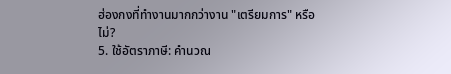ฮ่องกงที่ทำงานมากกว่างาน "เตรียมการ" หรือไม่?
5. ใช้อัตราภาษี: คำนวณ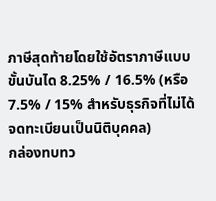ภาษีสุดท้ายโดยใช้อัตราภาษีแบบขั้นบันได 8.25% / 16.5% (หรือ 7.5% / 15% สำหรับธุรกิจที่ไม่ได้จดทะเบียนเป็นนิติบุคคล)
กล่องทบทว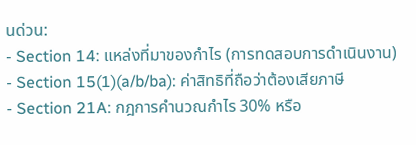นด่วน:
- Section 14: แหล่งที่มาของกำไร (การทดสอบการดำเนินงาน)
- Section 15(1)(a/b/ba): ค่าสิทธิที่ถือว่าต้องเสียภาษี
- Section 21A: กฎการคำนวณกำไร 30% หรือ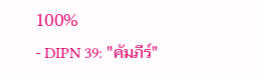100%
- DIPN 39: "คัมภีร์"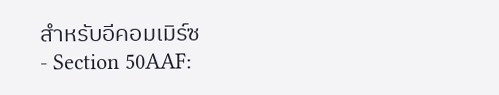สำหรับอีคอมเมิร์ซ
- Section 50AAF: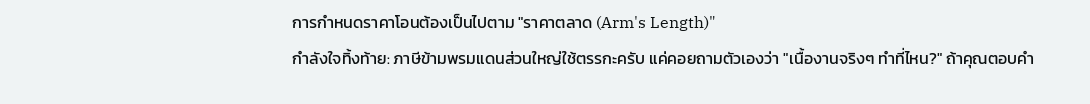การกำหนดราคาโอนต้องเป็นไปตาม "ราคาตลาด (Arm's Length)"
กำลังใจทิ้งท้าย: ภาษีข้ามพรมแดนส่วนใหญ่ใช้ตรรกะครับ แค่คอยถามตัวเองว่า "เนื้องานจริงๆ ทำที่ไหน?" ถ้าคุณตอบคำ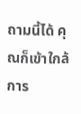ถามนี้ได้ คุณก็เข้าใกล้การ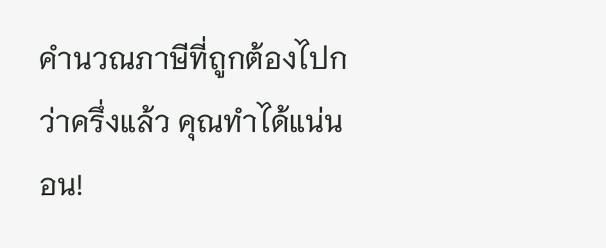คำนวณภาษีที่ถูกต้องไปกว่าครึ่งแล้ว คุณทำได้แน่นอน!